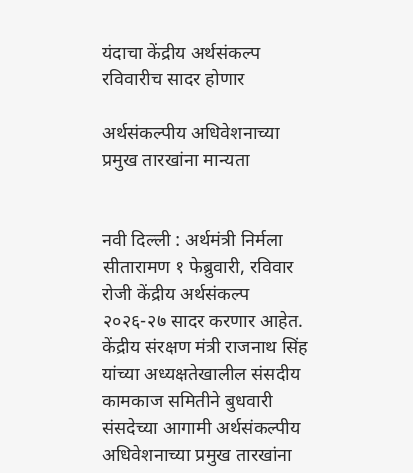यंदाचा केंद्रीय अर्थसंकल्प रविवारीच सादर होणार

अर्थसंकल्पीय अधिवेशनाच्या प्रमुख तारखांना मान्यता


नवी दिल्ली : अर्थमंत्री निर्मला सीतारामण १ फेब्रुवारी, रविवार रोजी केंद्रीय अर्थसंकल्प २०२६-२७ सादर करणार आहेत. केंद्रीय संरक्षण मंत्री राजनाथ सिंह यांच्या अध्यक्षतेखालील संसदीय कामकाज समितीने बुधवारी संसदेच्या आगामी अर्थसंकल्पीय अधिवेशनाच्या प्रमुख तारखांना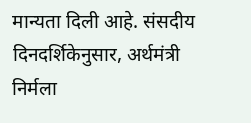मान्यता दिली आहे. संसदीय दिनदर्शिकेनुसार, अर्थमंत्री निर्मला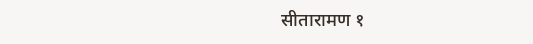सीतारामण १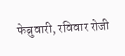फेब्रुवारी, रविवार रोजी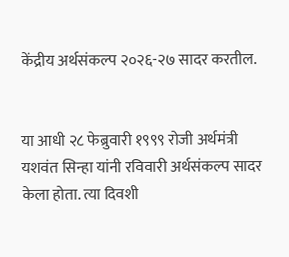केंद्रीय अर्थसंकल्प २०२६-२७ सादर करतील.


या आधी २८ फेब्रुवारी १९९९ रोजी अर्थमंत्री यशवंत सिन्हा यांनी रविवारी अर्थसंकल्प सादर केला होता. त्या दिवशी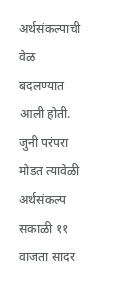अर्थसंकल्पाची वेळ बदलण्यात आली होती. जुनी परंपरा मोडत त्यावेळी अर्थसंकल्प सकाळी ११ वाजता सादर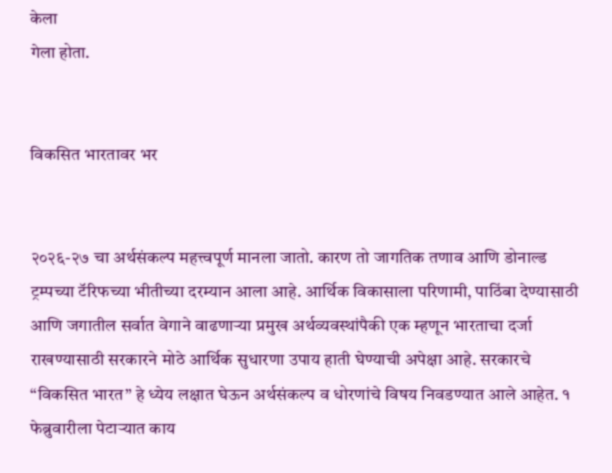केला
गेला होता.


विकसित भारतावर भर


२०२६-२७ चा अर्थसंकल्प महत्त्वपूर्ण मानला जातो. कारण तो जागतिक तणाव आणि डोनाल्ड ट्रम्पच्या टॅरिफच्या भीतीच्या दरम्यान आला आहे. आर्थिक विकासाला परिणामी, पाठिंबा देण्यासाठी आणि जगातील सर्वात वेगाने वाढणाऱ्या प्रमुख अर्थव्यवस्थांपैकी एक म्हणून भारताचा दर्जा राखण्यासाठी सरकारने मोठे आर्थिक सुधारणा उपाय हाती घेण्याची अपेक्षा आहे. सरकारचे “विकसित भारत” हे ध्येय लक्षात घेऊन अर्थसंकल्प व धोरणांचे विषय निवडण्यात आले आहेत. १ फेब्रुवारीला पेटाऱ्यात काय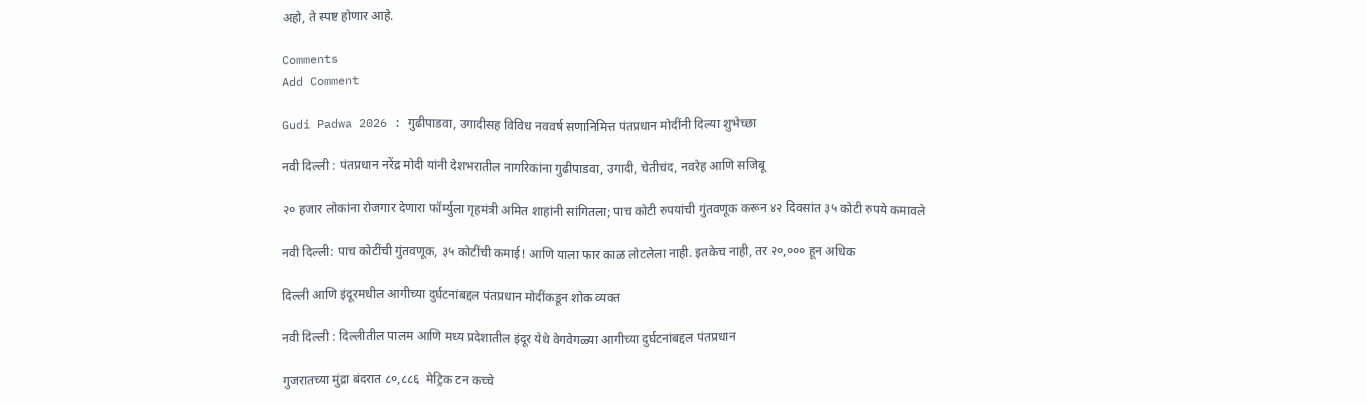अहो, ते स्पष्ट होणार आहे.

Comments
Add Comment

Gudi Padwa 2026 : गुढीपाडवा, उगादीसह विविध नववर्ष सणानिमित्त पंतप्रधान मोदींनी दिल्या शुभेच्छा

नवी दिल्ली : पंतप्रधान नरेंद्र मोदी यांनी देशभरातील नागरिकांना गुढीपाडवा, उगादी, चेतीचंद, नवरेह आणि सजिबू

२० हजार लोकांना रोजगार देणारा फॉर्म्युला गृहमंत्री अमित शाहांनी सांगितला; पाच कोटी रुपयांची गुंतवणूक करून ४२ दिवसांत ३५ कोटी रुपये कमावले

नवी दिल्ली: पाच कोटींची गुंतवणूक, ३५ कोटींची कमाई! आणि याला फार काळ लोटलेला नाही. इतकेच नाही, तर २०,००० हून अधिक

दिल्ली आणि इंदूरमधील आगीच्या दुर्घटनांबद्दल पंतप्रधान मोदींकडून शोक व्यक्त

नवी दिल्ली : दिल्लीतील पालम आणि मध्य प्रदेशातील इंदूर येथे वेगवेगळ्या आगीच्या दुर्घटनांबद्दल पंतप्रधान

गुजरातच्या मुंद्रा बंदरात ८०,८८६  मेट्रिक टन कच्चे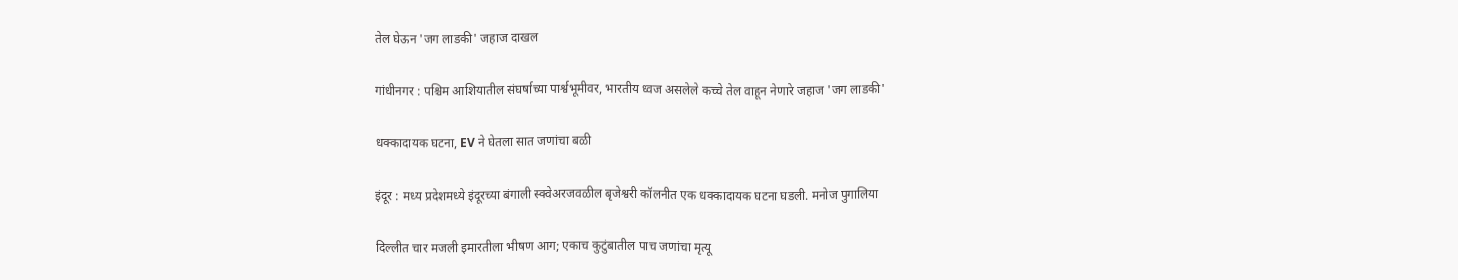तेल घेऊन 'जग लाडकी' जहाज दाखल

गांधीनगर : पश्चिम आशियातील संघर्षाच्या पार्श्वभूमीवर, भारतीय ध्वज असलेले कच्चे तेल वाहून नेणारे जहाज 'जग लाडकी'

धक्कादायक घटना, EV ने घेतला सात जणांचा बळी

इंदूर : मध्य प्रदेशमध्ये इंदूरच्या बंगाली स्क्वेअरजवळील बृजेश्वरी कॉलनीत एक धक्कादायक घटना घडली. मनोज पुगालिया

दिल्लीत चार मजली इमारतीला भीषण आग; एकाच कुटुंबातील पाच जणांचा मृत्यू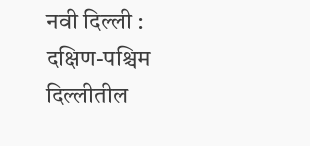नवी दिल्ली : दक्षिण-पश्चिम दिल्लीतील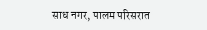साध नगर, पालम परिसरात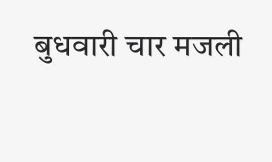बुधवारी चार मजली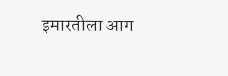इमारतीला आग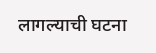लागल्याची घटना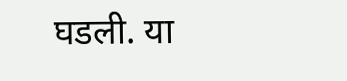घडली. या